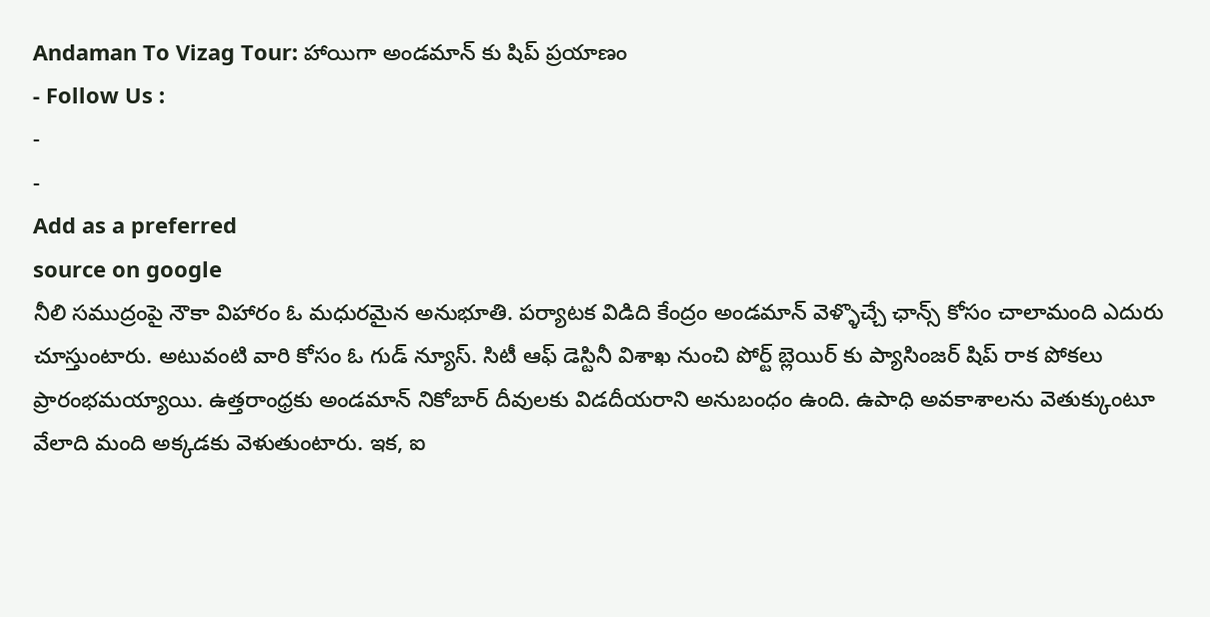Andaman To Vizag Tour: హాయిగా అండమాన్ కు షిప్ ప్రయాణం
- Follow Us :
-
-
Add as a preferred
source on google
నీలి సముద్రంపై నౌకా విహారం ఓ మధురమైన అనుభూతి. పర్యాటక విడిది కేంద్రం అండమాన్ వెళ్ళొచ్చే ఛాన్స్ కోసం చాలామంది ఎదురు చూస్తుంటారు. అటువంటి వారి కోసం ఓ గుడ్ న్యూస్. సిటీ ఆఫ్ డెస్టినీ విశాఖ నుంచి పోర్ట్ బ్లెయిర్ కు ప్యాసింజర్ షిప్ రాక పోకలు ప్రారంభమయ్యాయి. ఉత్తరాంధ్రకు అండమాన్ నికోబార్ దీవులకు విడదీయరాని అనుబంధం ఉంది. ఉపాధి అవకాశాలను వెతుక్కుంటూ వేలాది మంది అక్కడకు వెళుతుంటారు. ఇక, ఐ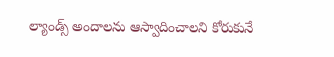ల్యాండ్స్ అందాలను ఆస్వాదించాలని కోరుకునే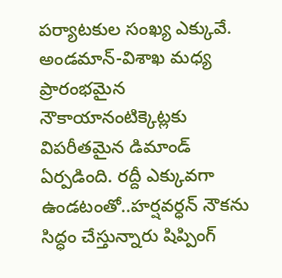పర్యాటకుల సంఖ్య ఎక్కువే. అండమాన్-విశాఖ మధ్య ప్రారంభమైన నౌకాయానంటిక్కెట్లకు విపరీతమైన డిమాండ్ ఏర్పడింది. రద్దీ ఎక్కువగా ఉండటంతో..హర్షవర్ధన్ నౌకను సిద్ధం చేస్తున్నారు షిప్పింగ్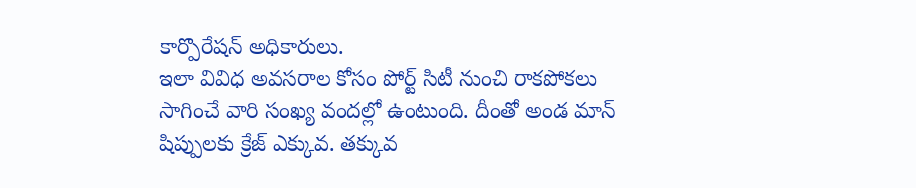కార్పొరేషన్ అధికారులు.
ఇలా వివిధ అవసరాల కోసం పోర్ట్ సిటీ నుంచి రాకపోకలు సాగించే వారి సంఖ్య వందల్లో ఉంటుంది. దీంతో అండ మాన్ షిప్పులకు క్రేజ్ ఎక్కువ. తక్కువ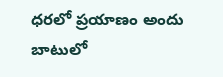ధరలో ప్రయాణం అందు బాటులో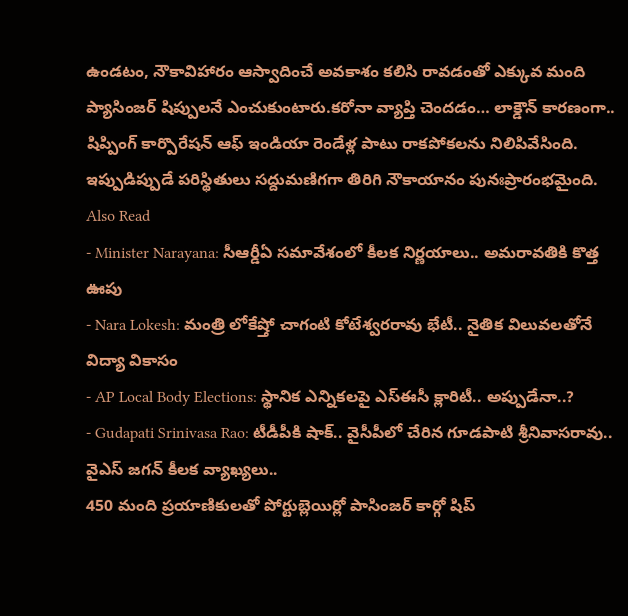ఉండటం, నౌకావిహారం ఆస్వాదించే అవకాశం కలిసి రావడంతో ఎక్కువ మంది ప్యాసింజర్ షిప్పులనే ఎంచుకుంటారు.కరోనా వ్యాప్తి చెందడం… లాక్డౌన్ కారణంగా.. షిప్పింగ్ కార్పొరేషన్ ఆఫ్ ఇండియా రెండేళ్ల పాటు రాకపోకలను నిలిపివేసింది. ఇప్పుడిప్పుడే పరిస్థితులు సద్దుమణిగగా తిరిగి నౌకాయానం పునఃప్రారంభమైంది.
Also Read
- Minister Narayana: సీఆర్డీఏ సమావేశంలో కీలక నిర్ణయాలు.. అమరావతికి కొత్త ఊపు
- Nara Lokesh: మంత్రి లోకేష్తో చాగంటి కోటేశ్వరరావు భేటీ.. నైతిక విలువలతోనే విద్యా వికాసం
- AP Local Body Elections: స్థానిక ఎన్నికలపై ఎస్ఈసీ క్లారిటీ.. అప్పుడేనా..?
- Gudapati Srinivasa Rao: టీడీపీకి షాక్.. వైసీపీలో చేరిన గూడపాటి శ్రీనివాసరావు.. వైఎస్ జగన్ కీలక వ్యాఖ్యలు..
450 మంది ప్రయాణికులతో పోర్టుబ్లెయిర్లో పాసింజర్ కార్గో షిప్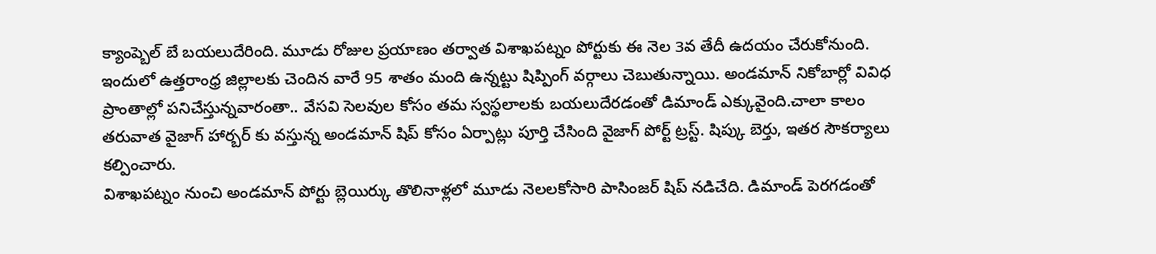క్యాంప్బెల్ బే బయలుదేరింది. మూడు రోజుల ప్రయాణం తర్వాత విశాఖపట్నం పోర్టుకు ఈ నెల 3వ తేదీ ఉదయం చేరుకోనుంది. ఇందులో ఉత్తరాంధ్ర జిల్లాలకు చెందిన వారే 95 శాతం మంది ఉన్నట్టు షిప్పింగ్ వర్గాలు చెబుతున్నాయి. అండమాన్ నికోబార్లో వివిధ ప్రాంతాల్లో పనిచేస్తున్నవారంతా.. వేసవి సెలవుల కోసం తమ స్వస్థలాలకు బయలుదేరడంతో డిమాండ్ ఎక్కువైంది.చాలా కాలం తరువాత వైజాగ్ హార్బర్ కు వస్తున్న అండమాన్ షిప్ కోసం ఏర్పాట్లు పూర్తి చేసింది వైజాగ్ పోర్ట్ ట్రస్ట్. షిప్కు బెర్తు, ఇతర సౌకర్యాలు కల్పించారు.
విశాఖపట్నం నుంచి అండమాన్ పోర్టు బ్లెయిర్కు తొలినాళ్లలో మూడు నెలలకోసారి పాసింజర్ షిప్ నడిచేది. డిమాండ్ పెరగడంతో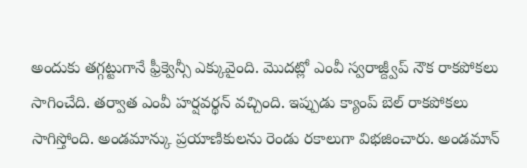అందుకు తగ్గట్టుగానే ఫ్రీక్వెన్సీ ఎక్కువైంది. మొదట్లో ఎంవీ స్వరాజ్ద్వీప్ నౌక రాకపోకలు సాగించేది. తర్వాత ఎంవీ హర్షవర్థన్ వచ్చింది. ఇప్పుడు క్యాంప్ బెల్ రాకపోకలు సాగిస్తోంది. అండమాన్కు ప్రయాణికులను రెండు రకాలుగా విభజించారు. అండమాన్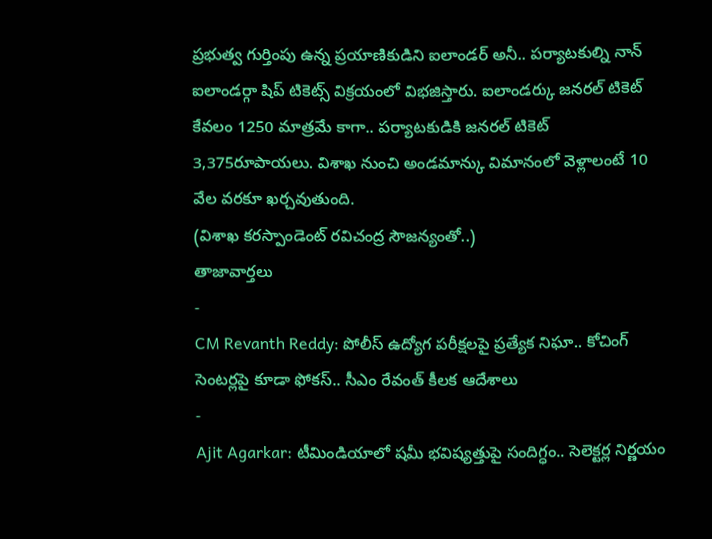ప్రభుత్వ గుర్తింపు ఉన్న ప్రయాణికుడిని ఐలాండర్ అనీ.. పర్యాటకుల్ని నాన్ ఐలాండర్గా షిప్ టికెట్స్ విక్రయంలో విభజిస్తారు. ఐలాండర్కు జనరల్ టికెట్ కేవలం 1250 మాత్రమే కాగా.. పర్యాటకుడికి జనరల్ టికెట్ 3,375రూపాయలు. విశాఖ నుంచి అండమాన్కు విమానంలో వెళ్లాలంటే 10 వేల వరకూ ఖర్చవుతుంది.
(విశాఖ కరస్పాండెంట్ రవిచంద్ర సౌజన్యంతో..)
తాజావార్తలు
-
CM Revanth Reddy: పోలీస్ ఉద్యోగ పరీక్షలపై ప్రత్యేక నిఘా.. కోచింగ్ సెంటర్లపై కూడా ఫోకస్.. సీఎం రేవంత్ కీలక ఆదేశాలు
-
Ajit Agarkar: టీమిండియాలో షమీ భవిష్యత్తుపై సందిగ్ధం.. సెలెక్టర్ల నిర్ణయం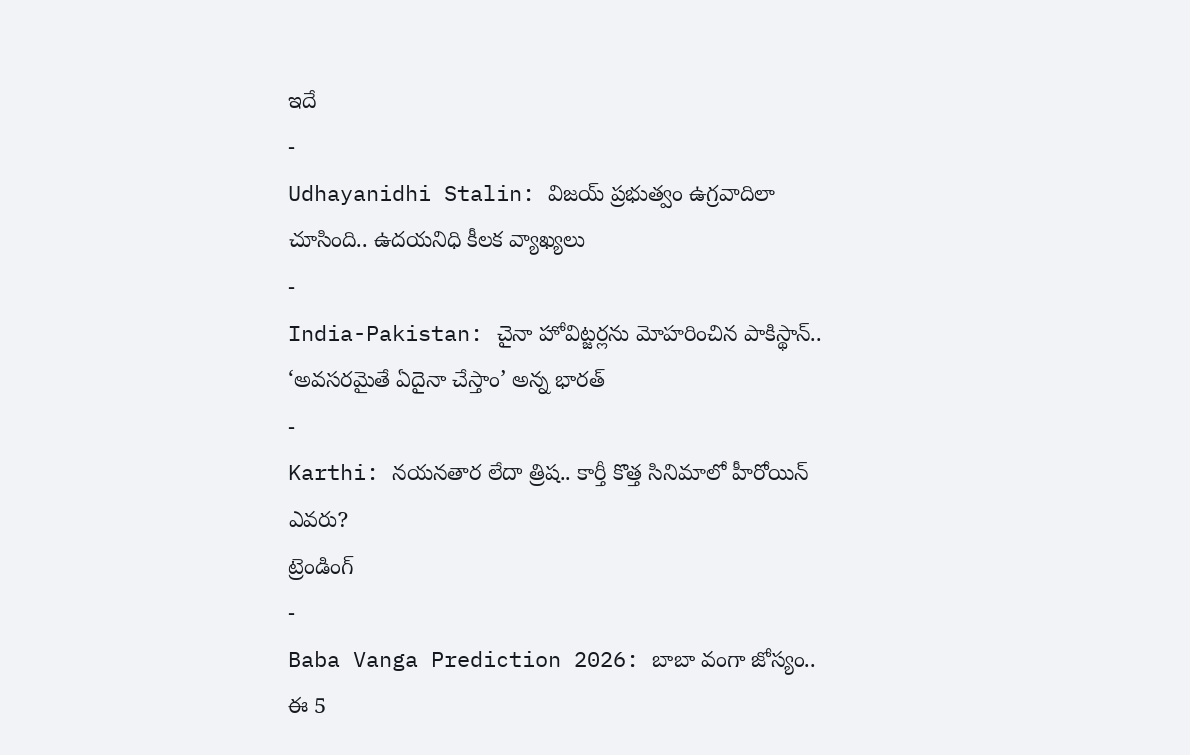ఇదే
-
Udhayanidhi Stalin: విజయ్ ప్రభుత్వం ఉగ్రవాదిలా చూసింది.. ఉదయనిధి కీలక వ్యాఖ్యలు
-
India-Pakistan: చైనా హోవిట్జర్లను మోహరించిన పాకిస్థాన్.. ‘అవసరమైతే ఏదైనా చేస్తాం’ అన్న భారత్
-
Karthi: నయనతార లేదా త్రిష.. కార్తీ కొత్త సినిమాలో హీరోయిన్ ఎవరు?
ట్రెండింగ్
-
Baba Vanga Prediction 2026: బాబా వంగా జోస్యం.. ఈ 5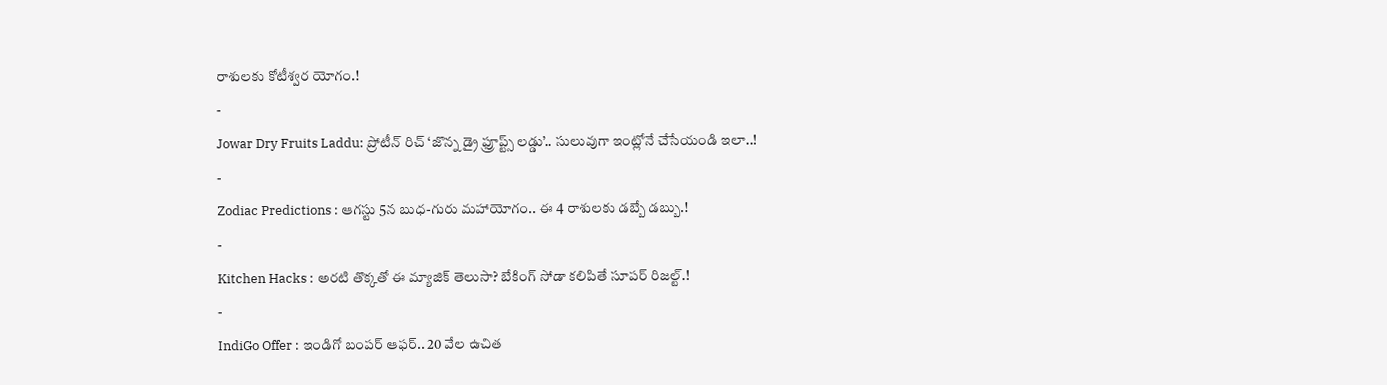రాశులకు కోటీశ్వర యోగం.!
-
Jowar Dry Fruits Laddu: ప్రోటీన్ రిచ్ ‘జొన్న డ్రై ఫ్రూప్ట్స్ లడ్డు’.. సులువుగా ఇంట్లోనే చేసేయండి ఇలా..!
-
Zodiac Predictions : ఆగస్టు 5న బుధ-గురు మహాయోగం.. ఈ 4 రాశులకు డబ్బే డబ్బు.!
-
Kitchen Hacks : అరటి తొక్కతో ఈ మ్యాజిక్ తెలుసా? బేకింగ్ సోడా కలిపితే సూపర్ రిజల్ట్.!
-
IndiGo Offer : ఇండిగో బంపర్ ఆఫర్.. 20 వేల ఉచిత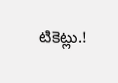టికెట్లు.!